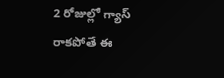2 రోజుల్లో గ్యాస్ రాకపోతే ఈ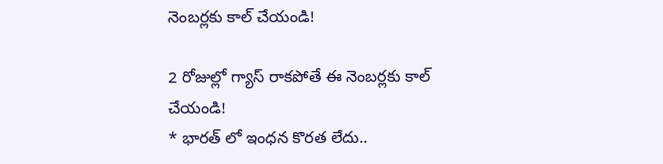నెంబర్లకు కాల్ చేయండి!

2 రోజుల్లో గ్యాస్ రాకపోతే ఈ నెంబర్లకు కాల్ చేయండి!
* భారత్ లో ఇంధన కొరత లేదు..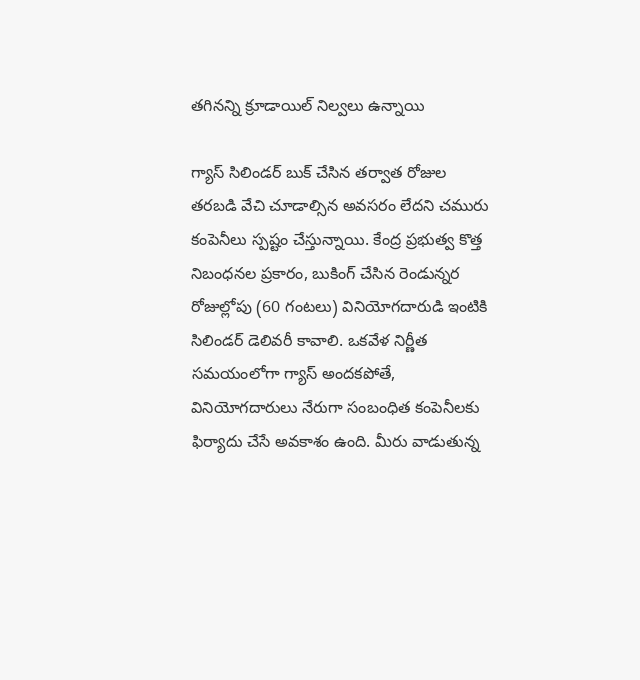తగినన్ని క్రూడాయిల్ నిల్వలు ఉన్నాయి

గ్యాస్ సిలిండర్ బుక్ చేసిన తర్వాత రోజుల తరబడి వేచి చూడాల్సిన అవసరం లేదని చమురు కంపెనీలు స్పష్టం చేస్తున్నాయి. కేంద్ర ప్రభుత్వ కొత్త నిబంధనల ప్రకారం, బుకింగ్ చేసిన రెండున్నర రోజుల్లోపు (60 గంటలు) వినియోగదారుడి ఇంటికి సిలిండర్ డెలివరీ కావాలి. ఒకవేళ నిర్ణీత సమయంలోగా గ్యాస్ అందకపోతే, వినియోగదారులు నేరుగా సంబంధిత కంపెనీలకు ఫిర్యాదు చేసే అవకాశం ఉంది. మీరు వాడుతున్న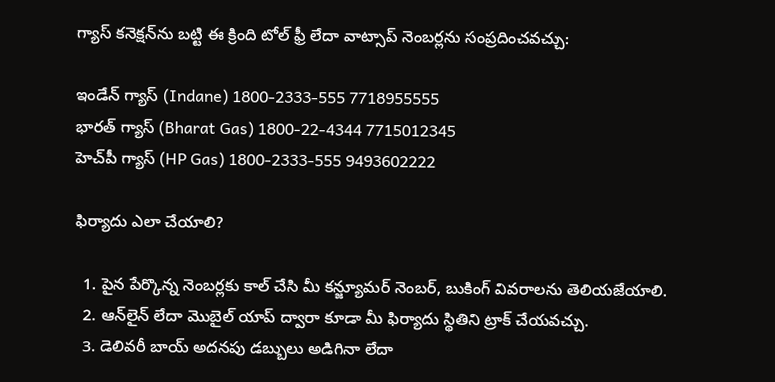గ్యాస్ కనెక్షన్‌ను బట్టి ఈ క్రింది టోల్ ఫ్రీ లేదా వాట్సాప్ నెంబర్లను సంప్రదించవచ్చు:

ఇండేన్ గ్యాస్ (Indane) 1800-2333-555 7718955555
భారత్ గ్యాస్ (Bharat Gas) 1800-22-4344 7715012345
హెచ్‌పీ గ్యాస్ (HP Gas) 1800-2333-555 9493602222

ఫిర్యాదు ఎలా చేయాలి?

  1. పైన పేర్కొన్న నెంబర్లకు కాల్ చేసి మీ కన్జ్యూమర్ నెంబర్, బుకింగ్ వివరాలను తెలియజేయాలి.
  2. ఆన్‌లైన్ లేదా మొబైల్ యాప్ ద్వారా కూడా మీ ఫిర్యాదు స్థితిని ట్రాక్ చేయవచ్చు.
  3. డెలివరీ బాయ్ అదనపు డబ్బులు అడిగినా లేదా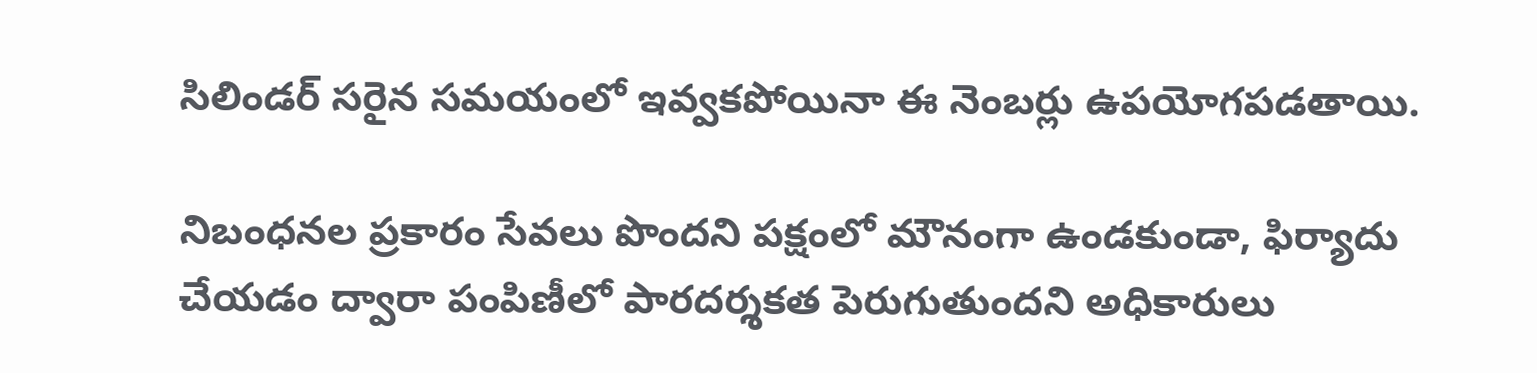సిలిండర్ సరైన సమయంలో ఇవ్వకపోయినా ఈ నెంబర్లు ఉపయోగపడతాయి.

నిబంధనల ప్రకారం సేవలు పొందని పక్షంలో మౌనంగా ఉండకుండా, ఫిర్యాదు చేయడం ద్వారా పంపిణీలో పారదర్శకత పెరుగుతుందని అధికారులు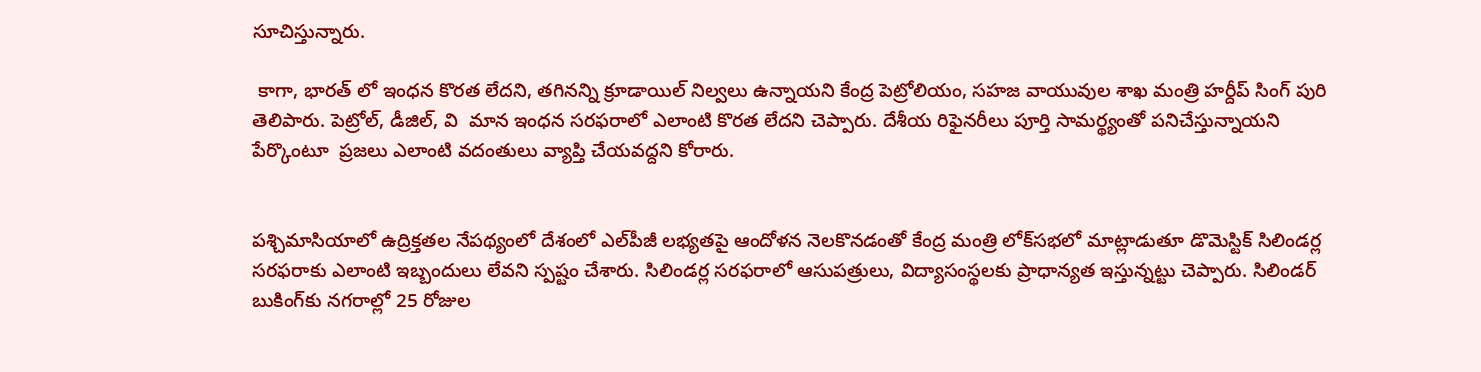సూచిస్తున్నారు.

 కాగా, భారత్ లో ఇంధన కొరత లేదని, తగినన్ని క్రూడాయిల్ నిల్వలు ఉన్నాయని కేంద్ర పెట్రోలియం, సహజ వాయువుల శాఖ మంత్రి హర్దీప్ సింగ్ పురి తెలిపారు. పెట్రోల్, డీజిల్, వి  మాన ఇంధన సరఫరాలో ఎలాంటి కొరత లేదని చెప్పారు. దేశీయ రిఫైనరీలు పూర్తి సామర్థ్యంతో పనిచేస్తున్నాయని పేర్కొంటూ  ప్రజలు ఎలాంటి వదంతులు వ్యాప్తి చేయవద్దని కోరారు.


పశ్చిమాసియాలో ఉద్రిక్తతల నేపథ్యంలో దేశంలో ఎల్‌పీజీ లభ్యతపై ఆందోళన నెలకొనడంతో కేంద్ర మంత్రి లోక్‌సభలో మాట్లాడుతూ డొమెస్టిక్ సిలిండర్ల సరఫరాకు ఎలాంటి ఇబ్బందులు లేవని స్పష్టం చేశారు. సిలిండర్ల సరఫరాలో ఆసుపత్రులు, విద్యాసంస్థలకు ప్రాధాన్యత ఇస్తున్నట్టు చెప్పారు. సిలిండర్ బుకింగ్‌కు నగరాల్లో 25 రోజుల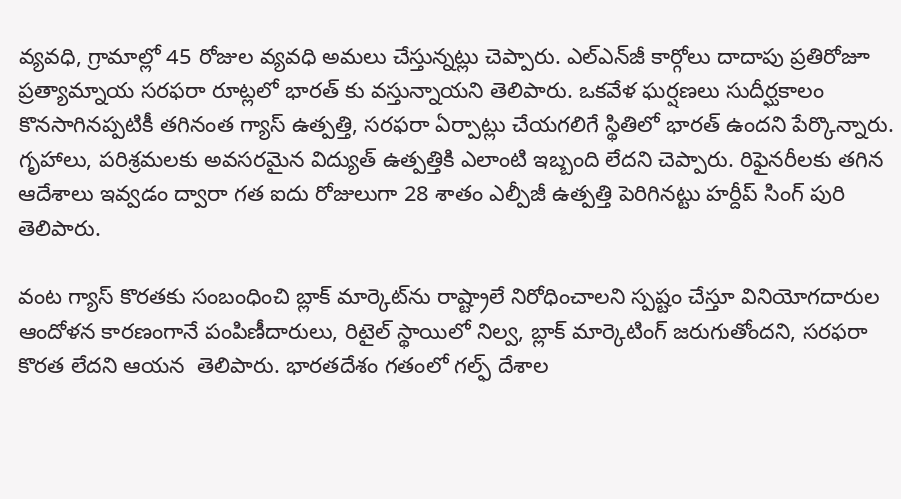వ్యవధి, గ్రామాల్లో 45 రోజుల వ్యవధి అమలు చేస్తున్నట్లు చెప్పారు. ఎల్ఎన్‌జీ కార్గోలు దాదాపు ప్రతిరోజూ ప్రత్యామ్నాయ సరఫరా రూట్లలో భారత్ కు వస్తున్నాయని తెలిపారు. ఒకవేళ ఘర్షణలు సుదీర్ఘకాలం కొనసాగినప్పటికీ తగినంత గ్యాస్ ఉత్పత్తి, సరఫరా ఏర్పాట్లు చేయగలిగే స్థితిలో భారత్ ఉందని పేర్కొన్నారు. గృహాలు, పరిశ్రమలకు అవసరమైన విద్యుత్ ఉత్పత్తికి ఎలాంటి ఇబ్బంది లేదని చెప్పారు. రిఫైనరీలకు తగిన ఆదేశాలు ఇవ్వడం ద్వారా గత ఐదు రోజులుగా 28 శాతం ఎల్పీజీ ఉత్పత్తి పెరిగినట్టు హర్దీప్ సింగ్ పురి తెలిపారు.

వంట గ్యాస్‌ కొరతకు సంబంధించి బ్లాక్‌ మార్కెట్‌ను రాష్ట్రాలే నిరోధించాలని స్పష్టం చేస్తూ వినియోగదారుల ఆందోళన కారణంగానే పంపిణీదారులు, రిటైల్‌ స్థాయిలో నిల్వ, బ్లాక్‌ మార్కెటింగ్‌ జరుగుతోందని, సరఫరా కొరత లేదని ఆయన  తెలిపారు. భారతదేశం గతంలో గల్ఫ్‌ దేశాల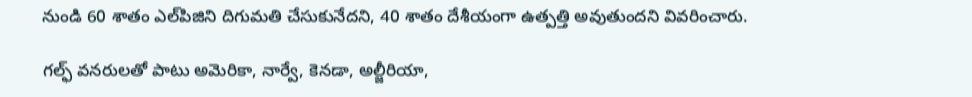నుండి 60 శాతం ఎల్‌పిజిని దిగుమతి చేసుకునేదని, 40 శాతం దేశీయంగా ఉత్పత్తి అవుతుందని వివరించారు.

గల్ఫ్‌ వనరులతో పాటు అమెరికా, నార్వే, కెనడా, అల్జీరియా,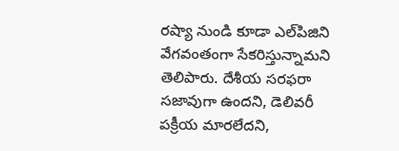రష్యా నుండి కూడా ఎల్‌పిజిని వేగవంతంగా సేకరిస్తున్నామని తెలిపారు. దేశీయ సరఫరా సజావుగా ఉందని, డెలివరీ పక్రీయ మారలేదని,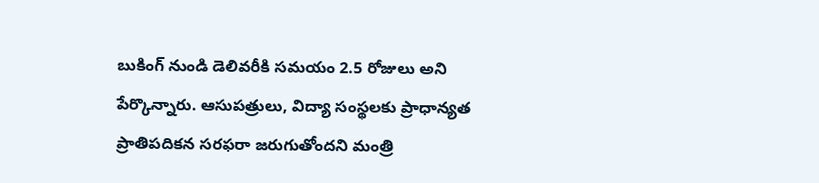బుకింగ్‌ నుండి డెలివరీకి సమయం 2.5 రోజులు అని పేర్కొన్నారు. ఆసుపత్రులు, విద్యా సంస్థలకు ప్రాధాన్యత ప్రాతిపదికన సరఫరా జరుగుతోందని మంత్రి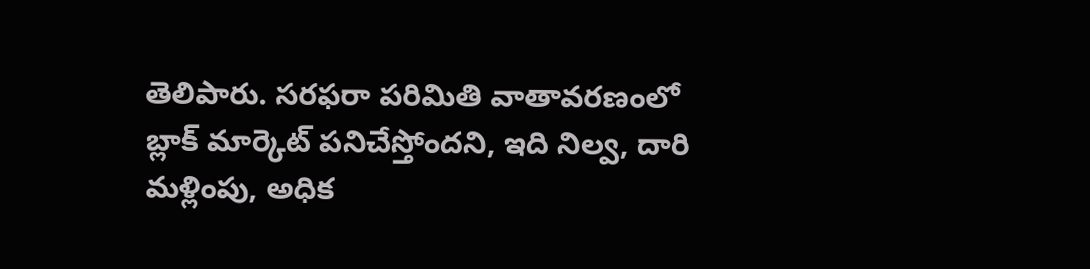తెలిపారు. సరఫరా పరిమితి వాతావరణంలో బ్లాక్‌ మార్కెట్‌ పనిచేస్తోందని, ఇది నిల్వ, దారి మళ్లింపు, అధిక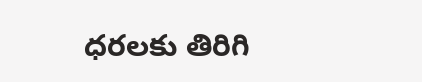ధరలకు తిరిగి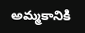అమ్మకానికి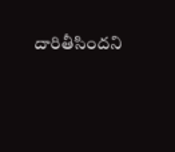దారితీసిందని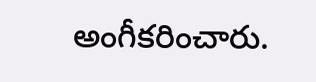అంగీకరించారు.